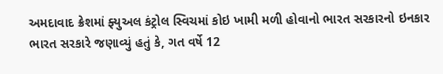અમદાવાદ ક્રેશમાં ફ્યુઅલ કંટ્રોલ સ્વિચમાં કોઇ ખામી મળી હોવાનો ભારત સરકારનો ઇનકાર
ભારત સરકારે જણાવ્યું હતું કે, ગત વર્ષે 12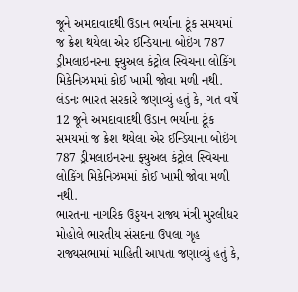જૂને અમદાવાદથી ઉડાન ભર્યાના ટૂંક સમયમાં જ ક્રેશ થયેલા એર ઈન્ડિયાના બોઇંગ 787 ડ્રીમલાઇનરના ફ્યુઅલ કંટ્રોલ સ્વિચના લોકિંગ મિકેનિઝમમાં કોઈ ખામી જોવા મળી નથી.
લંડનઃ ભારત સરકારે જણાવ્યું હતું કે, ગત વર્ષે 12 જૂને અમદાવાદથી ઉડાન ભર્યાના ટૂંક સમયમાં જ ક્રેશ થયેલા એર ઈન્ડિયાના બોઇંગ 787 ડ્રીમલાઇનરના ફ્યુઅલ કંટ્રોલ સ્વિચના લોકિંગ મિકેનિઝમમાં કોઈ ખામી જોવા મળી નથી.
ભારતના નાગરિક ઉડ્ડયન રાજ્ય મંત્રી મુરલીધર મોહોલે ભારતીય સંસદના ઉપલા ગૃહ રાજ્યસભામાં માહિતી આપતા જણાવ્યું હતું કે,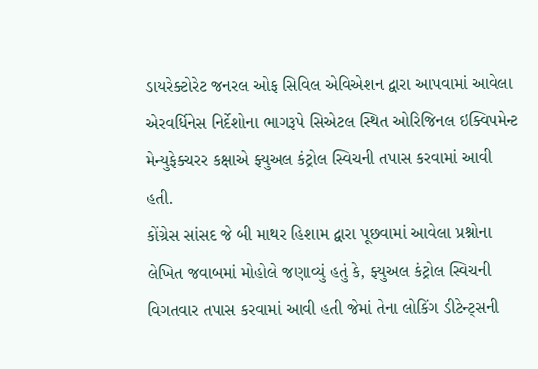ડાયરેક્ટોરેટ જનરલ ઓફ સિવિલ એવિએશન દ્વારા આપવામાં આવેલા એરવર્ધિનેસ નિર્દેશોના ભાગરૂપે સિએટલ સ્થિત ઓરિજિનલ ઇક્વિપમેન્ટ મેન્યુફેક્ચરર કક્ષાએ ફ્યુઅલ કંટ્રોલ સ્વિચની તપાસ કરવામાં આવી હતી.
કોંગ્રેસ સાંસદ જે બી માથર હિશામ દ્વારા પૂછવામાં આવેલા પ્રશ્નોના લેખિત જવાબમાં મોહોલે જણાવ્યું હતું કે, ફ્યુઅલ કંટ્રોલ સ્વિચની વિગતવાર તપાસ કરવામાં આવી હતી જેમાં તેના લોકિંગ ડીટેન્ટ્સની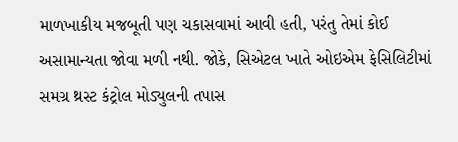માળખાકીય મજબૂતી પણ ચકાસવામાં આવી હતી, પરંતુ તેમાં કોઈ અસામાન્યતા જોવા મળી નથી. જોકે, સિએટલ ખાતે ઓઇએમ ફેસિલિટીમાં સમગ્ર થ્રસ્ટ કંટ્રોલ મોડ્યુલની તપાસ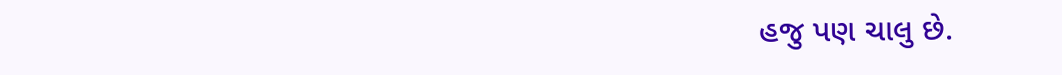હજુ પણ ચાલુ છે.